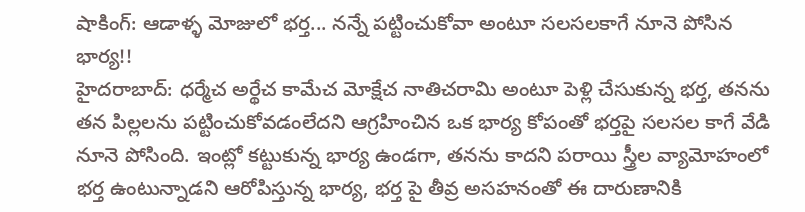షాకింగ్: ఆడాళ్ళ మోజులో భర్త... నన్నే పట్టించుకోవా అంటూ సలసలకాగే నూనె పోసిన భార్య!!
హైదరాబాద్: ధర్మేచ అర్థేచ కామేచ మోక్షేచ నాతిచరామి అంటూ పెళ్లి చేసుకున్న భర్త, తనను తన పిల్లలను పట్టించుకోవడంలేదని ఆగ్రహించిన ఒక భార్య కోపంతో భర్తపై సలసల కాగే వేడి నూనె పోసింది. ఇంట్లో కట్టుకున్న భార్య ఉండగా, తనను కాదని పరాయి స్త్రీల వ్యామోహంలో భర్త ఉంటున్నాడని ఆరోపిస్తున్న భార్య, భర్త పై తీవ్ర అసహనంతో ఈ దారుణానికి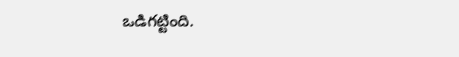ఒడిగట్టింది.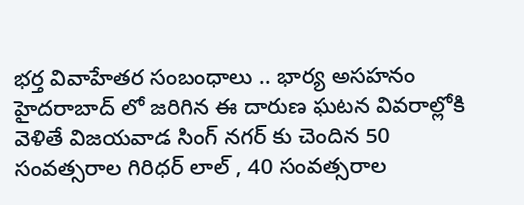భర్త వివాహేతర సంబంధాలు .. భార్య అసహనం
హైదరాబాద్ లో జరిగిన ఈ దారుణ ఘటన వివరాల్లోకి వెళితే విజయవాడ సింగ్ నగర్ కు చెందిన 50 సంవత్సరాల గిరిధర్ లాల్ , 40 సంవత్సరాల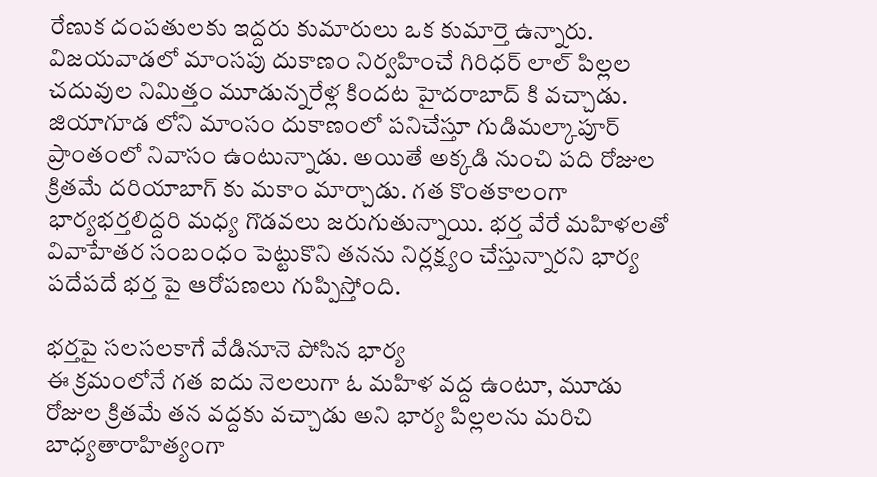రేణుక దంపతులకు ఇద్దరు కుమారులు ఒక కుమార్తె ఉన్నారు. విజయవాడలో మాంసపు దుకాణం నిర్వహించే గిరిధర్ లాల్ పిల్లల చదువుల నిమిత్తం మూడున్నరేళ్ల కిందట హైదరాబాద్ కి వచ్చాడు. జియాగూడ లోని మాంసం దుకాణంలో పనిచేస్తూ గుడిమల్కాపూర్ ప్రాంతంలో నివాసం ఉంటున్నాడు. అయితే అక్కడి నుంచి పది రోజుల క్రితమే దరియాబాగ్ కు మకాం మార్చాడు. గత కొంతకాలంగా భార్యభర్తలిద్దరి మధ్య గొడవలు జరుగుతున్నాయి. భర్త వేరే మహిళలతో వివాహేతర సంబంధం పెట్టుకొని తనను నిర్లక్ష్యం చేస్తున్నారని భార్య పదేపదే భర్త పై ఆరోపణలు గుప్పిస్తోంది.

భర్తపై సలసలకాగే వేడినూనె పోసిన భార్య
ఈ క్రమంలోనే గత ఐదు నెలలుగా ఓ మహిళ వద్ద ఉంటూ, మూడు రోజుల క్రితమే తన వద్దకు వచ్చాడు అని భార్య పిల్లలను మరిచి బాధ్యతారాహిత్యంగా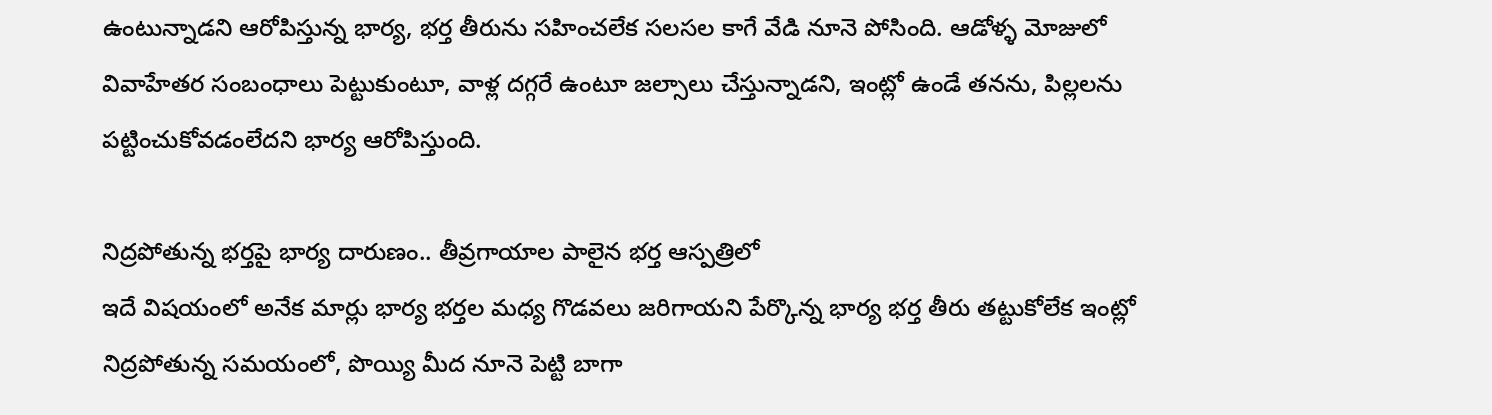ఉంటున్నాడని ఆరోపిస్తున్న భార్య, భర్త తీరును సహించలేక సలసల కాగే వేడి నూనె పోసింది. ఆడోళ్ళ మోజులో వివాహేతర సంబంధాలు పెట్టుకుంటూ, వాళ్ల దగ్గరే ఉంటూ జల్సాలు చేస్తున్నాడని, ఇంట్లో ఉండే తనను, పిల్లలను పట్టించుకోవడంలేదని భార్య ఆరోపిస్తుంది.

నిద్రపోతున్న భర్తపై భార్య దారుణం.. తీవ్రగాయాల పాలైన భర్త ఆస్పత్రిలో
ఇదే విషయంలో అనేక మార్లు భార్య భర్తల మధ్య గొడవలు జరిగాయని పేర్కొన్న భార్య భర్త తీరు తట్టుకోలేక ఇంట్లో నిద్రపోతున్న సమయంలో, పొయ్యి మీద నూనె పెట్టి బాగా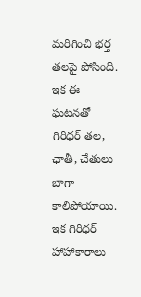మరిగించి భర్త తలపై పోసింది. ఇక ఈ ఘటనతో గిరిధర్ తల, ఛాతీ, చేతులు బాగా కాలిపోయాయి. ఇక గిరిధర్ హాహాకారాలు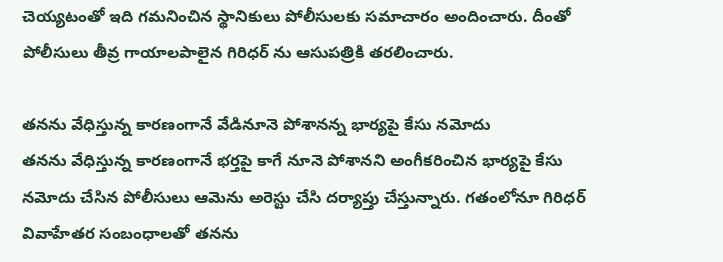చెయ్యటంతో ఇది గమనించిన స్థానికులు పోలీసులకు సమాచారం అందించారు. దీంతో పోలీసులు తీవ్ర గాయాలపాలైన గిరిధర్ ను ఆసుపత్రికి తరలించారు.

తనను వేధిస్తున్న కారణంగానే వేడినూనె పోశానన్న భార్యపై కేసు నమోదు
తనను వేధిస్తున్న కారణంగానే భర్తపై కాగే నూనె పోశానని అంగీకరించిన భార్యపై కేసు నమోదు చేసిన పోలీసులు ఆమెను అరెస్టు చేసి దర్యాప్తు చేస్తున్నారు. గతంలోనూ గిరిధర్ వివాహేతర సంబంధాలతో తనను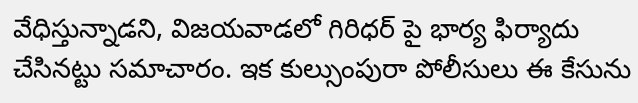వేధిస్తున్నాడని, విజయవాడలో గిరిధర్ పై భార్య ఫిర్యాదు చేసినట్టు సమాచారం. ఇక కుల్సుంపురా పోలీసులు ఈ కేసును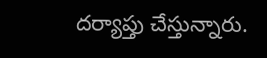దర్యాప్తు చేస్తున్నారు.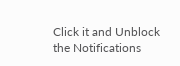Click it and Unblock the Notifications